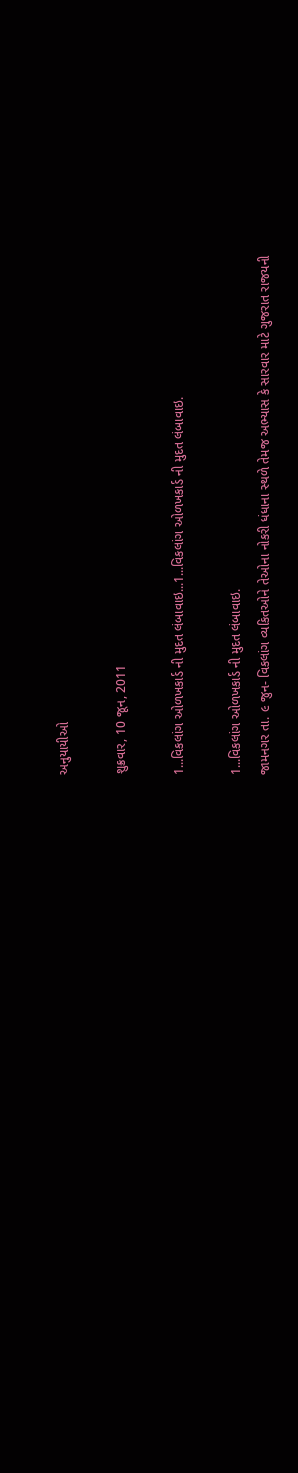અનુયાયીઓ

શુક્રવાર, 10 જૂન, 2011

1...વિકલાંગ ઓળખકાર્ડ ની મુદત લંબાવાઇ...1...વિકલાંગ ઓળખકાર્ડ ની મુદત લંબાવાઇ.

1...વિકલાંગ ઓળખકાર્ડ ની મુદત લંબાવાઇ.
જામનગર તા. ૯ જુન- વિકલાંગ વ્‍યકિતઓને તેઓના નોકરી ધંધાના સ્‍થળે તેમજ અભ્‍યાસ કે સારવાર માટે ગુજરાત રાજયની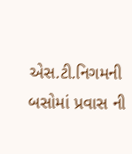એસ.ટી.નિગમની બસોમાં પ્રવાસ ની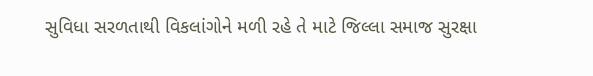સુવિધા સરળતાથી વિકલાંગોને મળી રહે તે માટે જિલ્‍લા સમાજ સુરક્ષા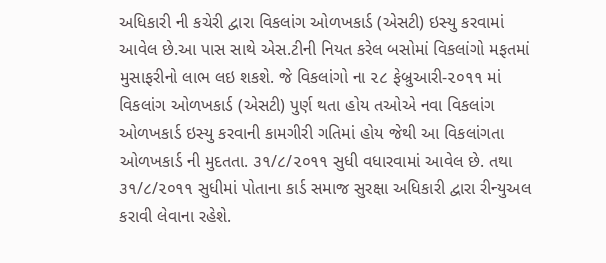અધિકારી ની કચેરી દ્વારા વિકલાંગ ઓળખકાર્ડ (એસટી) ઇસ્‍યુ કરવામાં આવેલ છે.આ પાસ સાથે એસ.ટીની નિયત કરેલ બસોમાં વિકલાંગો મફતમાં મુસાફરીનો લાભ લઇ શકશે. જે વિકલાંગો ના ૨૮ ફેબ્રુઆરી-૨૦૧૧ માં વિકલાંગ ઓળખકાર્ડ (એસટી) પુર્ણ થતા હોય તઓએ નવા વિકલાંગ ઓળખકાર્ડ ઇસ્‍યુ કરવાની કામગીરી ગતિમાં હોય જેથી આ વિકલાંગતા ઓળખકાર્ડ ની મુદતતા. ૩૧/૮/૨૦૧૧ સુધી વધારવામાં આવેલ છે. તથા ૩૧/૮/૨૦૧૧ સુધીમાં પોતાના કાર્ડ સમાજ સુરક્ષા અધિકારી દ્વારા રીન્‍યુઅલ કરાવી લેવાના રહેશે.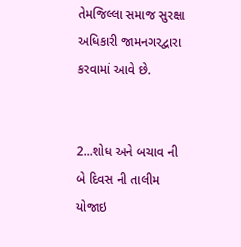તેમજિલ્‍લા સમાજ સુરક્ષા અધિકારી જામનગરદ્વારા કરવામાં આવે છે.


2...શોધ અને બચાવ ની બે દિવસ ની તાલીમ યોજાઇ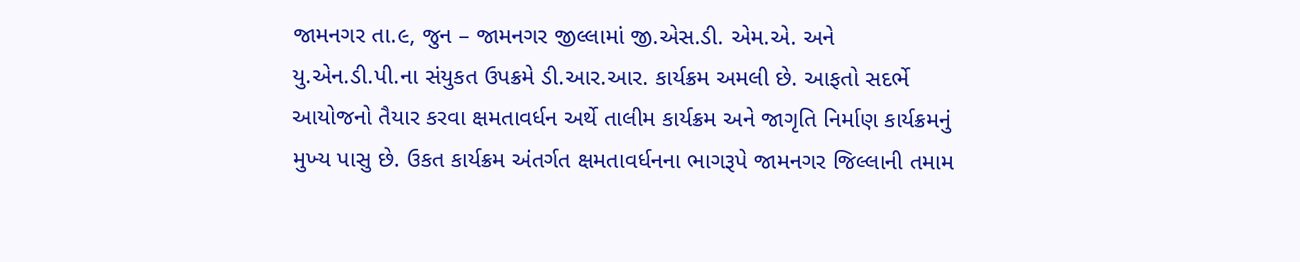જામનગર તા.૯, જુન – જામનગર જીલ્‍લામાં જી.એસ.ડી. એમ.એ. અને યુ.એન.ડી.પી.ના સંયુકત ઉપક્રમે ડી.આર.આર. કાર્યક્રમ અમલી છે. આફતો સદર્ભે આયોજનો તૈયાર કરવા ક્ષમતાવર્ધન અર્થે તાલીમ કાર્યક્રમ અને જાગૃતિ નિર્માણ કાર્યક્રમનું મુખ્‍ય પાસુ છે. ઉકત કાર્યક્રમ અંતર્ગત ક્ષમતાવર્ધનના ભાગરૂપે જામનગર જિલ્‍લાની તમામ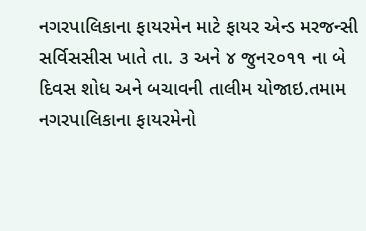નગરપાલિકાના ફાયરમેન માટે ફાયર એન્‍ડ મરજન્‍સી સર્વિસસીસ ખાતે તા. ૩ અને ૪ જુન૨૦૧૧ ના બે દિવસ શોધ અને બચાવની તાલીમ યોજાઇ.તમામ નગરપાલિકાના ફાયરમેનો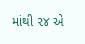માંથી ૨૪ એ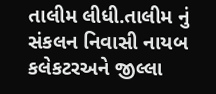તાલીમ લીધી.તાલીમ નું સંકલન નિવાસી નાયબ કલેકટરઅને જીલ્‍લા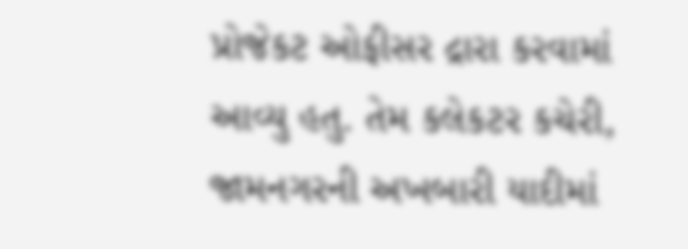પ્રોજેકટ ઓફીસર દ્રારા કરવામાં આવ્‍યુ હતુ. તેમ કલેકટર કચેરી, જામનગરની અખબારી યાદીમાં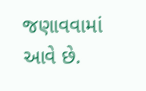જણાવવામાં આવે છે.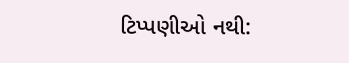ટિપ્પણીઓ નથી: